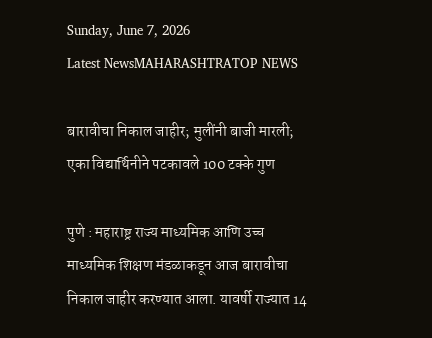Sunday, June 7, 2026
Latest NewsMAHARASHTRATOP NEWS

बारावीचा निकाल जाहीर; मुलींनी बाजी मारली; एका विद्यार्थिनीने पटकावले 100 टक्के गुण

पुणे : महाराष्ट्र राज्य माध्यमिक आणि उच्च माध्यमिक शिक्षण मंडळाकडून आज बारावीचा निकाल जाहीर करण्यात आला. यावर्षी राज्यात 14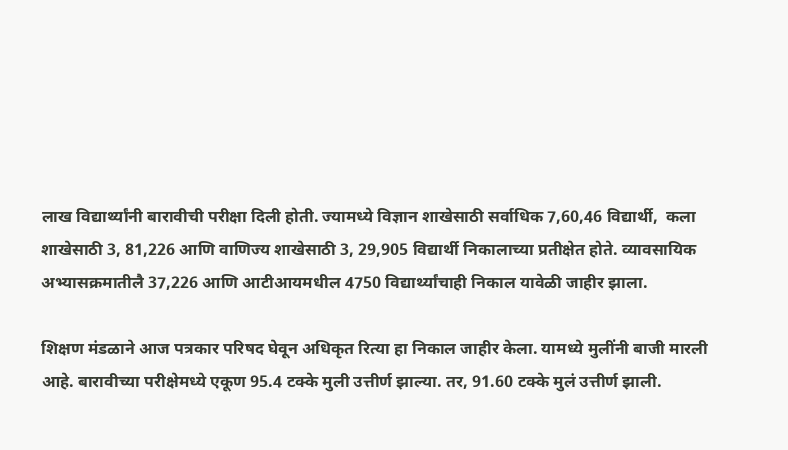लाख विद्यार्थ्यांनी बारावीची परीक्षा दिली होती. ज्यामध्ये विज्ञान शाखेसाठी सर्वाधिक 7,60,46 विद्यार्थी,  कला शाखेसाठी 3, 81,226 आणि वाणिज्य शाखेसाठी 3, 29,905 विद्यार्थी निकालाच्या प्रतीक्षेत होते. व्यावसायिक अभ्यासक्रमातीलै 37,226 आणि आटीआयमधील 4750 विद्यार्थ्यांचाही निकाल यावेळी जाहीर झाला.

शिक्षण मंडळाने आज पत्रकार परिषद घेवून अधिकृत रित्या हा निकाल जाहीर केला. यामध्ये मुलींनी बाजी मारली आहे. बारावीच्या परीक्षेमध्ये एकूण 95.4 टक्के मुली उत्तीर्ण झाल्या. तर, 91.60 टक्के मुलं उत्तीर्ण झाली.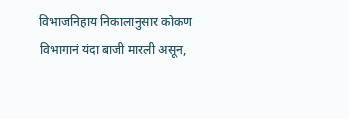विभाजनिहाय निकालानुसार कोकण विभागानं यंदा बाजी मारली असून,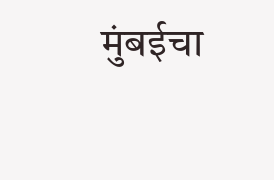मुंबईचा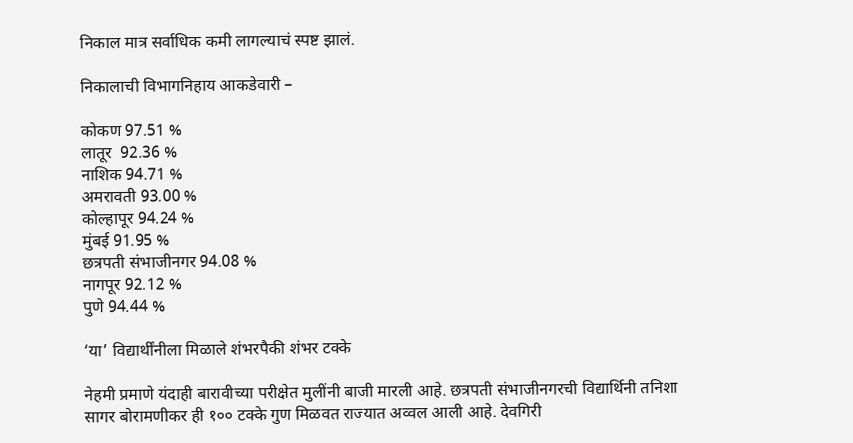निकाल मात्र सर्वाधिक कमी लागल्याचं स्पष्ट झालं.

निकालाची विभागनिहाय आकडेवारी –

कोकण 97.51 %
लातूर  92.36 %
नाशिक 94.71 %
अमरावती 93.00 %
कोल्हापूर 94.24 %
मुंबई 91.95 %
छत्रपती संभाजीनगर 94.08 %
नागपूर 92.12 %
पुणे 94.44 %

‘या’ विद्यार्थींनीला मिळाले शंभरपैकी शंभर टक्के

नेहमी प्रमाणे यंदाही बारावीच्या परीक्षेत मुलींनी बाजी मारली आहे. छत्रपती संभाजीनगरची विद्यार्थिनी तनिशा सागर बोरामणीकर ही १०० टक्के गुण मिळवत राज्यात अव्वल आली आहे. देवगिरी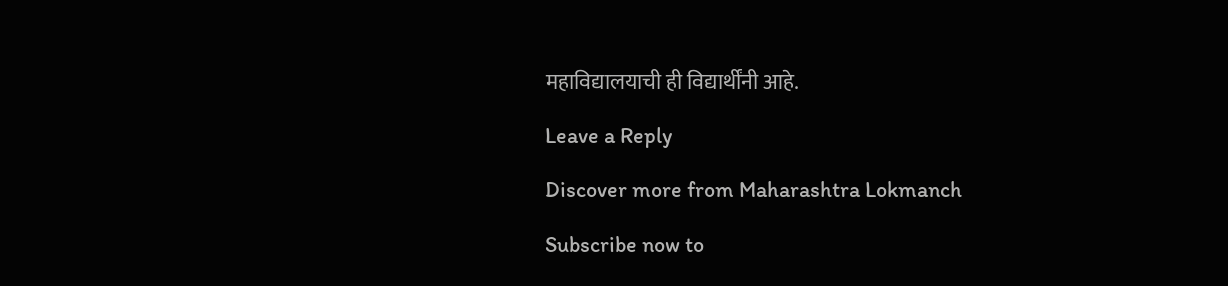महाविद्यालयाची ही विद्यार्थींनी आहे.

Leave a Reply

Discover more from Maharashtra Lokmanch

Subscribe now to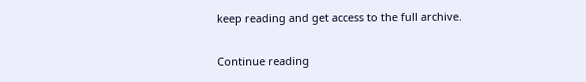keep reading and get access to the full archive.

Continue reading